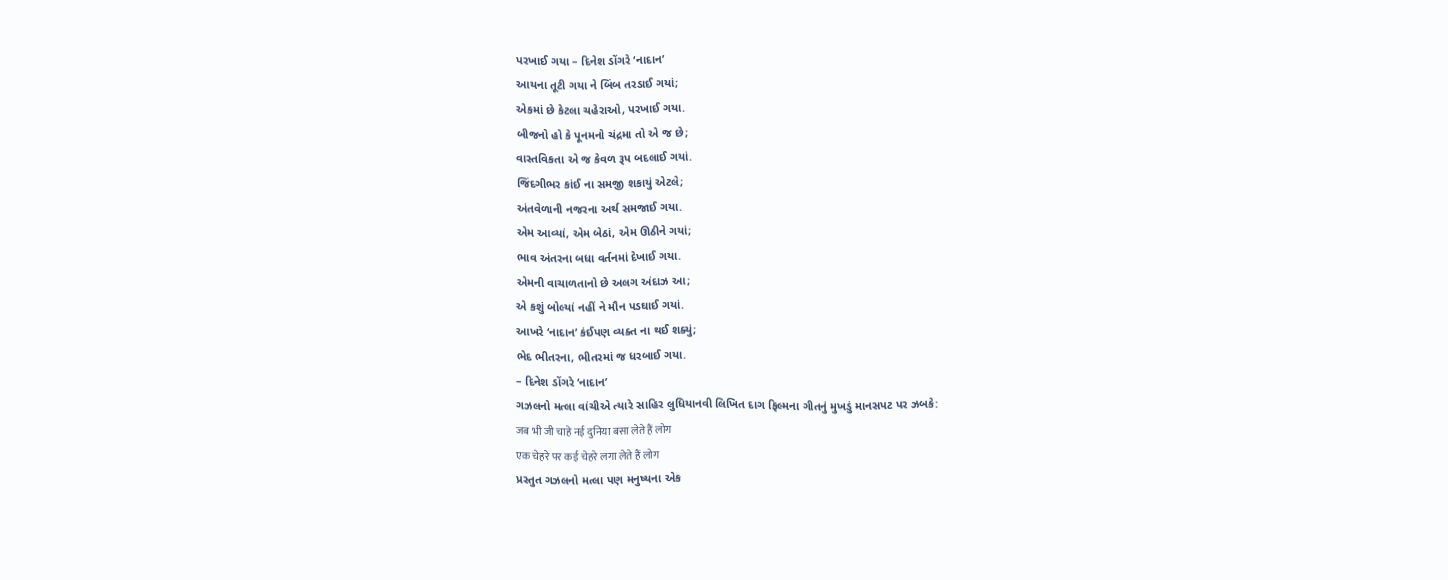પરખાઈ ગયા – દિનેશ ડોંગરે ‘નાદાન’
આયના તૂટી ગયા ને બિંબ તરડાઈ ગયાં;
એકમાં છે કેટલા ચહેરાઓ, પરખાઈ ગયા.
બીજનો હો કે પૂનમનો ચંદ્રમા તો એ જ છે;
વાસ્તવિકતા એ જ કેવળ રૂપ બદલાઈ ગયાં.
જિંદગીભર કાંઈ ના સમજી શકાયું એટલે;
અંતવેળાની નજરના અર્થ સમજાઈ ગયા.
એમ આવ્યાં, એમ બેઠાં, એમ ઊઠીને ગયાં;
ભાવ અંતરના બધા વર્તનમાં દેખાઈ ગયા.
એમની વાચાળતાનો છે અલગ અંદાઝ આ;
એ કશું બોલ્યાં નહીં ને મૌન પડઘાઈ ગયાં.
આખરે ‘નાદાન’ કંઈપણ વ્યક્ત ના થઈ શક્યું;
ભેદ ભીતરના, ભીતરમાં જ ધરબાઈ ગયા.
– દિનેશ ડોંગરે ‘નાદાન’
ગઝલનો મત્લા વાંચીએ ત્યારે સાહિર લુધિયાનવી લિખિત દાગ ફિલ્મના ગીતનું મુખડું માનસપટ પર ઝબકે:
जब भी जी चाहे नई दुनिया बसा लेते हैं लोग
एक चेहरे पर कई चेहरे लगा लेते हैं लोग
પ્રસ્તુત ગઝલનો મત્લા પણ મનુષ્યના એક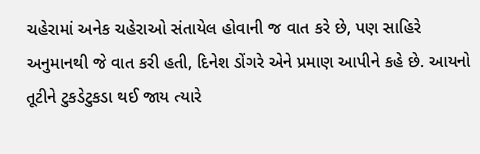ચહેરામાં અનેક ચહેરાઓ સંતાયેલ હોવાની જ વાત કરે છે, પણ સાહિરે અનુમાનથી જે વાત કરી હતી, દિનેશ ડોંગરે એને પ્રમાણ આપીને કહે છે. આયનો તૂટીને ટુકડેટુકડા થઈ જાય ત્યારે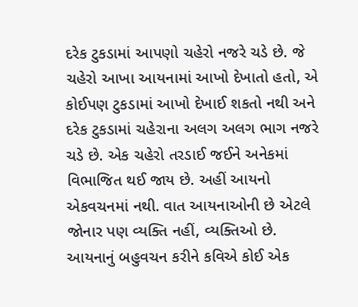દરેક ટુકડામાં આપણો ચહેરો નજરે ચડે છે. જે ચહેરો આખા આયનામાં આખો દેખાતો હતો, એ કોઈપણ ટુકડામાં આખો દેખાઈ શકતો નથી અને દરેક ટુકડામાં ચહેરાના અલગ અલગ ભાગ નજરે ચડે છે. એક ચહેરો તરડાઈ જઈને અનેકમાં વિભાજિત થઈ જાય છે. અહીં આયનો એકવચનમાં નથી. વાત આયનાઓની છે એટલે જોનાર પણ વ્યક્તિ નહીં, વ્યક્તિઓ છે. આયનાનું બહુવચન કરીને કવિએ કોઈ એક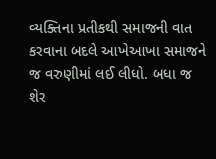વ્યક્તિના પ્રતીકથી સમાજની વાત કરવાના બદલે આખેઆખા સમાજને જ વરુણીમાં લઈ લીધો. બધા જ શેર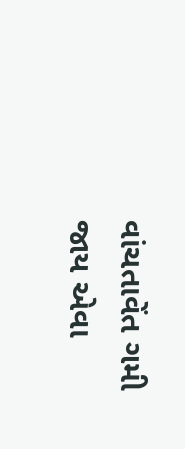વાંચતાવેંત ગમી જાય એવા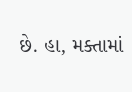છે. હા, મક્તામાં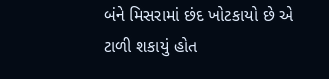બંને મિસરામાં છંદ ખોટકાયો છે એ ટાળી શકાયું હોત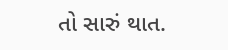તો સારું થાત.